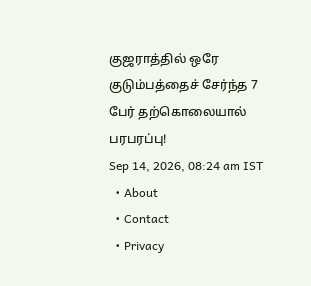குஜராத்தில் ஒரே குடும்பத்தைச் சேர்ந்த 7 பேர் தற்கொலையால் பரபரப்பு!
Sep 14, 2026, 08:24 am IST
  • About
  • Contact
  • Privacy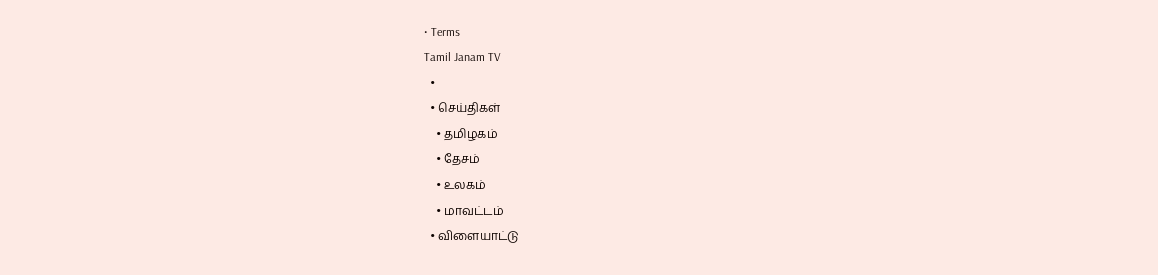• Terms
Tamil Janam TV
  •
  • செய்திகள்
    • தமிழகம்
    • தேசம்
    • உலகம்
    • மாவட்டம்
  • விளையாட்டு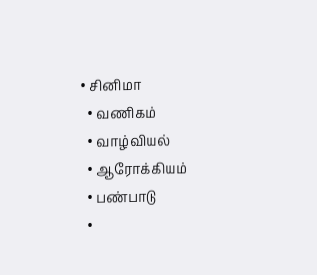• சினிமா
  • வணிகம்
  • வாழ்வியல்
  • ஆரோக்கியம்
  • பண்பாடு
  •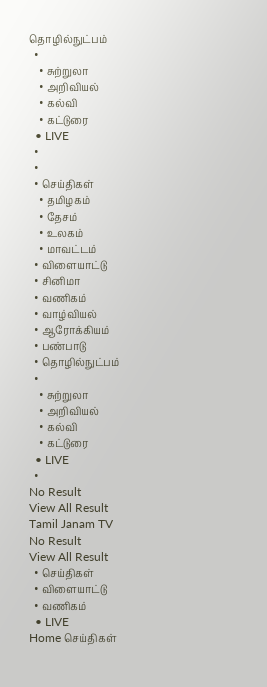தொழில்நுட்பம்
  •
    • சுற்றுலா
    • அறிவியல்
    • கல்வி
    • கட்டுரை
  • LIVE
  •
  •
  • செய்திகள்
    • தமிழகம்
    • தேசம்
    • உலகம்
    • மாவட்டம்
  • விளையாட்டு
  • சினிமா
  • வணிகம்
  • வாழ்வியல்
  • ஆரோக்கியம்
  • பண்பாடு
  • தொழில்நுட்பம்
  •
    • சுற்றுலா
    • அறிவியல்
    • கல்வி
    • கட்டுரை
  • LIVE
  •
No Result
View All Result
Tamil Janam TV
No Result
View All Result
  • செய்திகள்
  • விளையாட்டு
  • வணிகம்
  • LIVE
Home செய்திகள்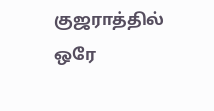குஜராத்தில் ஒரே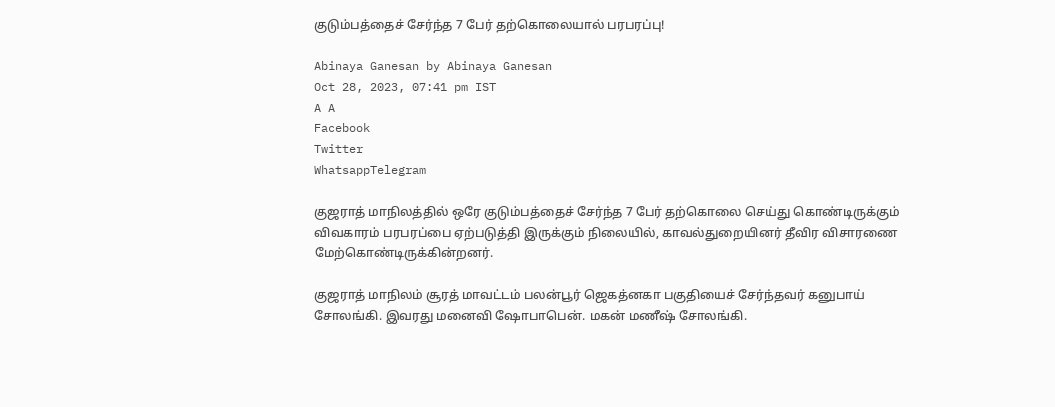குடும்பத்தைச் சேர்ந்த 7 பேர் தற்கொலையால் பரபரப்பு!

Abinaya Ganesan by Abinaya Ganesan
Oct 28, 2023, 07:41 pm IST
A A
Facebook
Twitter
WhatsappTelegram

குஜராத் மாநிலத்தில் ஒரே குடும்பத்தைச் சேர்ந்த 7 பேர் தற்கொலை செய்து கொண்டிருக்கும் விவகாரம் பரபரப்பை ஏற்படுத்தி இருக்கும் நிலையில், காவல்துறையினர் தீவிர விசாரணை மேற்கொண்டிருக்கின்றனர்.

குஜராத் மாநிலம் சூரத் மாவட்டம் பலன்பூர் ஜெகத்னகா பகுதியைச் சேர்ந்தவர் கனுபாய் சோலங்கி. இவரது மனைவி ஷோபாபென். மகன் மணீஷ் சோலங்கி.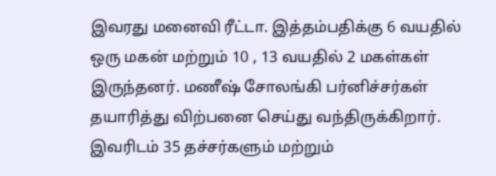இவரது மனைவி ரீட்டா. இத்தம்பதிக்கு 6 வயதில் ஒரு மகன் மற்றும் 10 , 13 வயதில் 2 மகள்கள் இருந்தனர். மணீஷ் சோலங்கி பர்னிச்சர்கள் தயாரித்து விற்பனை செய்து வந்திருக்கிறார். இவரிடம் 35 தச்சர்களும் மற்றும்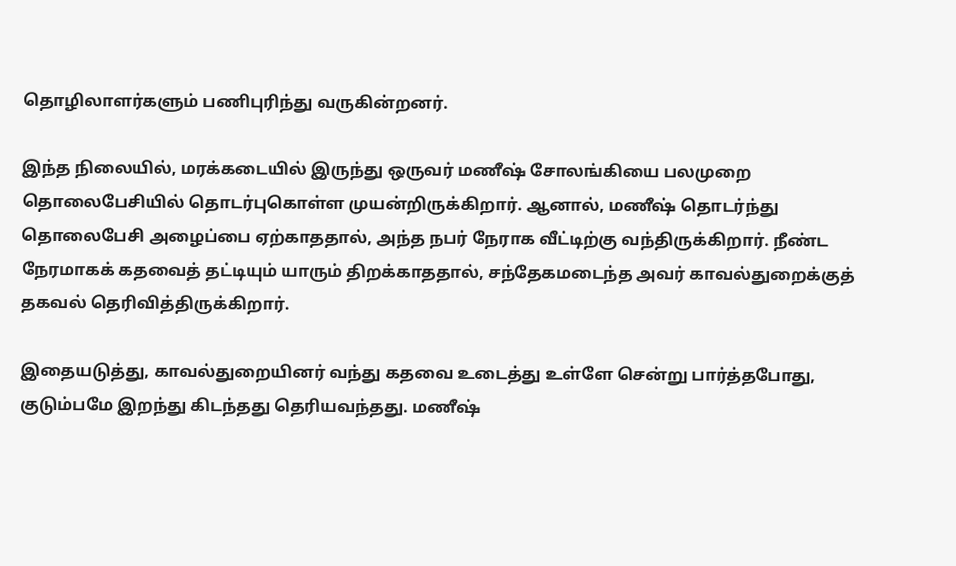தொழிலாளர்களும் பணிபுரிந்து வருகின்றனர்.

இந்த நிலையில், மரக்கடையில் இருந்து ஒருவர் மணீஷ் சோலங்கியை பலமுறை தொலைபேசியில் தொடர்புகொள்ள முயன்றிருக்கிறார். ஆனால், மணீஷ் தொடர்ந்து தொலைபேசி அழைப்பை ஏற்காததால், அந்த நபர் நேராக வீட்டிற்கு வந்திருக்கிறார். நீண்ட நேரமாகக் கதவைத் தட்டியும் யாரும் திறக்காததால், சந்தேகமடைந்த அவர் காவல்துறைக்குத் தகவல் தெரிவித்திருக்கிறார்.

இதையடுத்து, காவல்துறையினர் வந்து கதவை உடைத்து உள்ளே சென்று பார்த்தபோது, குடும்பமே இறந்து கிடந்தது தெரியவந்தது. மணீஷ்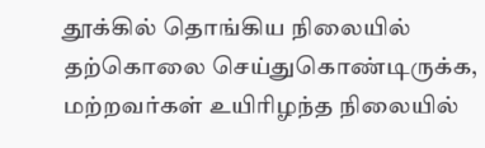தூக்கில் தொங்கிய நிலையில் தற்கொலை செய்துகொண்டிருக்க, மற்றவர்கள் உயிரிழந்த நிலையில்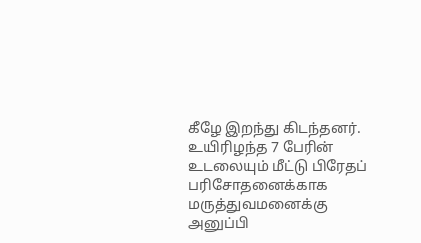கீழே இறந்து கிடந்தனர். உயிரிழந்த 7 பேரின் உடலையும் மீட்டு பிரேதப் பரிசோதனைக்காக மருத்துவமனைக்கு அனுப்பி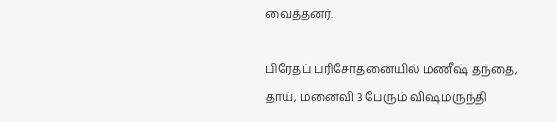வைத்தனர்.

பிரேதப் பரிசோதனையில் மணீஷ் தந்தை, தாய், மனைவி 3 பேரும் விஷமருந்தி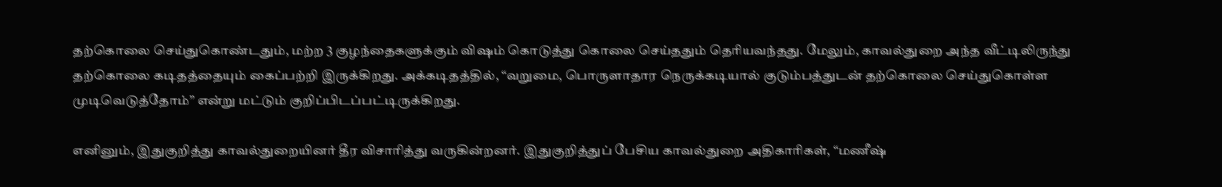தற்கொலை செய்துகொண்டதும், மற்ற 3 குழந்தைகளுக்கும் விஷம் கொடுத்து கொலை செய்ததும் தெரியவந்தது. மேலும், காவல்துறை அந்த வீட்டிலிருந்து தற்கொலை கடிதத்தையும் கைப்பற்றி இருக்கிறது. அக்கடிதத்தில், “வறுமை, பொருளாதார நெருக்கடியால் குடும்பத்துடன் தற்கொலை செய்துகொள்ள முடிவெடுத்தோம்” என்று மட்டும் குறிப்பிடப்பட்டிருக்கிறது.

எனினும், இதுகுறித்து காவல்துறையினர் தீர விசாரித்து வருகின்றனர். இதுகுறித்துப் பேசிய காவல்துறை அதிகாரிகள், “மணீஷ்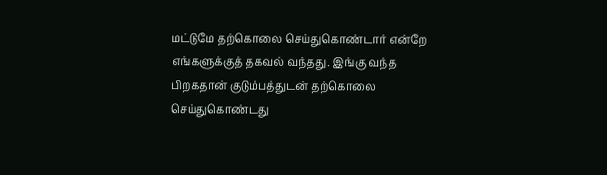மட்டுமே தற்கொலை செய்துகொண்டார் என்றே எங்களுக்குத் தகவல் வந்தது. இங்கு வந்த பிறகதான் குடும்பத்துடன் தற்கொலை செய்துகொண்டது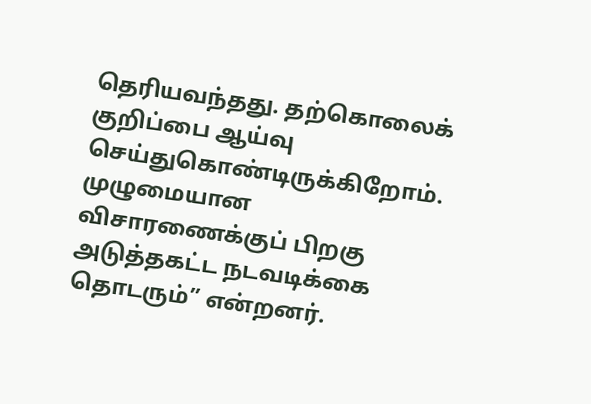தெரியவந்தது. தற்கொலைக் குறிப்பை ஆய்வு செய்துகொண்டிருக்கிறோம். முழுமையான விசாரணைக்குப் பிறகு அடுத்தகட்ட நடவடிக்கை தொடரும்” என்றனர்.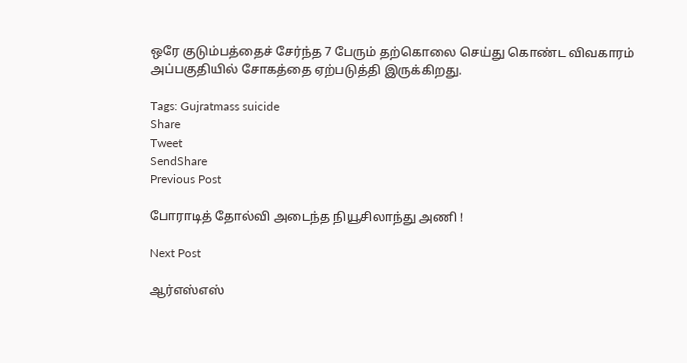ஒரே குடும்பத்தைச் சேர்ந்த 7 பேரும் தற்கொலை செய்து கொண்ட விவகாரம் அப்பகுதியில் சோகத்தை ஏற்படுத்தி இருக்கிறது.

Tags: Gujratmass suicide
Share
Tweet
SendShare
Previous Post

போராடித் தோல்வி அடைந்த நியூசிலாந்து அணி !

Next Post

ஆர்எஸ்எஸ்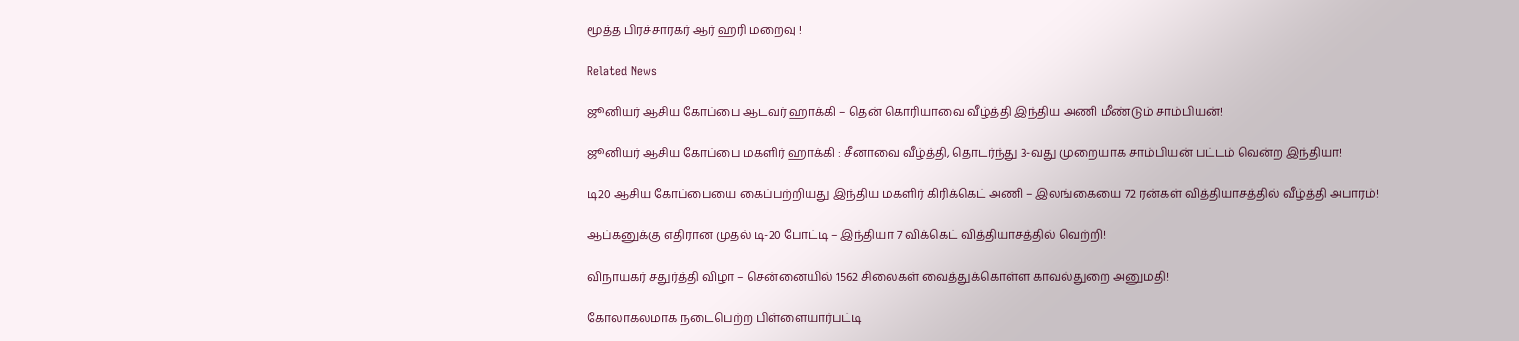மூத்த பிரச்சாரகர் ஆர் ஹரி மறைவு !

Related News

ஜூனியர் ஆசிய கோப்பை ஆடவர் ஹாக்கி – தென் கொரியாவை வீழ்த்தி இந்திய அணி மீண்டும் சாம்பியன்!

ஜூனியர் ஆசிய கோப்பை மகளிர் ஹாக்கி : சீனாவை வீழ்த்தி, தொடர்ந்து 3-வது முறையாக சாம்பியன் பட்டம் வென்ற இந்தியா!

டி20 ஆசிய கோப்பையை கைப்பற்றியது இந்திய மகளிர் கிரிக்கெட் அணி – இலங்கையை 72 ரன்கள் வித்தியாசத்தில் வீழ்த்தி அபாரம்!

ஆப்கனுக்கு எதிரான முதல் டி-20 போட்டி – இந்தியா 7 விக்கெட் வித்தியாசத்தில் வெற்றி!

விநாயகர் சதுர்த்தி விழா – சென்னையில் 1562 சிலைகள் வைத்துக்கொள்ள காவல்துறை அனுமதி!

கோலாகலமாக நடைபெற்ற பிள்ளையார்பட்டி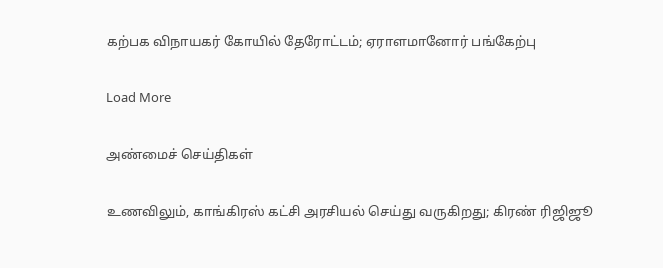கற்பக விநாயகர் கோயில் தேரோட்டம்; ஏராளமானோர் பங்கேற்பு

Load More

அண்மைச் செய்திகள்

உணவிலும், காங்கிரஸ் கட்சி அரசியல் செய்து வருகிறது; கிரண் ரிஜிஜூ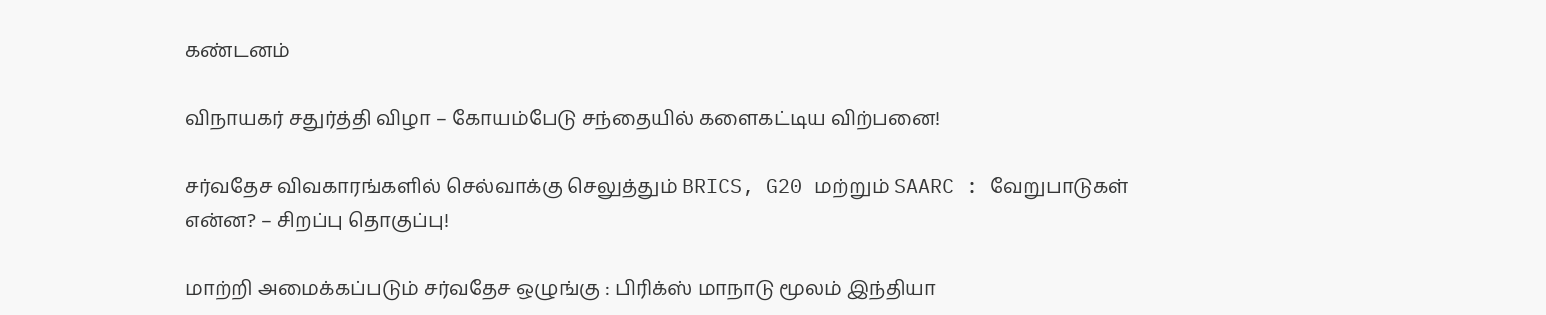கண்டனம்

விநாயகர் சதுர்த்தி விழா – கோயம்பேடு சந்தையில் களைகட்டிய விற்பனை!

சர்வதேச விவகாரங்களில் செல்வாக்கு செலுத்தும் BRICS, G20 மற்றும் SAARC : வேறுபாடுகள் என்ன? – சிறப்பு தொகுப்பு!

மாற்றி அமைக்கப்படும் சர்வதேச ஒழுங்கு : பிரிக்ஸ் மாநாடு மூலம் இந்தியா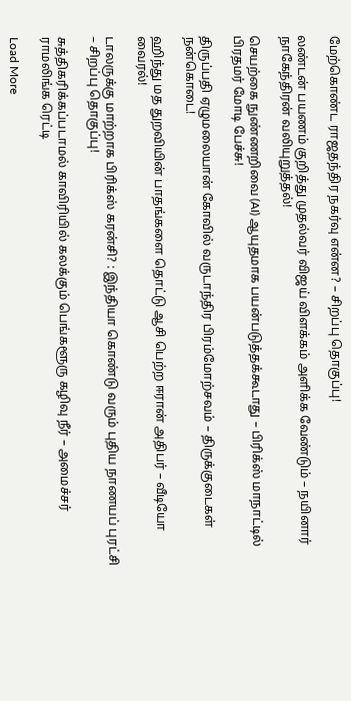மேற்கொண்ட ராஜதந்திர நகர்வு என்ன? – சிறப்பு தொகுப்பு!

லண்டன் பயணம் குறித்து முதல்வர் விஜய் விளக்கம் அளிக்க வேண்டும் – நயினார் நாகேந்திரன் வலியுறுத்தல்!

செயற்கை நுண்ணறிவை (AI) ஆயுதமாக பயன்படுத்தக்கூடாது – பிரிக்ஸ் மாநாட்டில் பிரதமர் மோடி பேச்சு!

திருப்பதி ஏழுமலையான் கோவில் வருடாந்திர பிரம்மோற்சவம் – திருக்குடைகள் நன்கொடை!

ஹிந்து மத துறவியின் பாதங்களை தொட்டு ஆசி பெற்ற ஈரான் அதிபர் – வீடியோ வைரல்!

டாலருக்கு மாற்றாக பிரிக்ஸ் கரன்சி? : இந்தியா கொண்டு வரும் புதிய நாணயப் புரட்சி – சிறப்பு தொகுப்பு!

சுத்திகரிக்கப்படாமல் காவிரியில் கலக்கும் பெங்களூரு கழிவு நீர் – அமைச்சர் ராமலிங்க ரெட்டி

Load More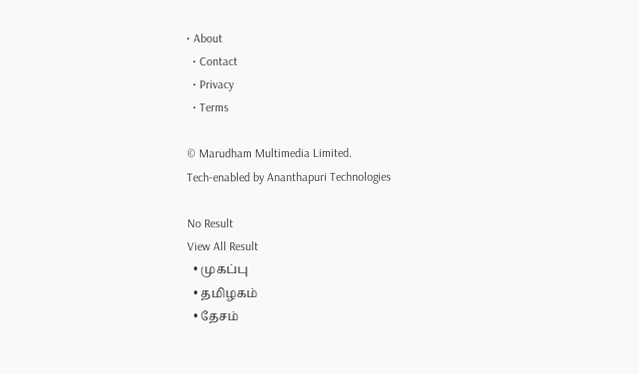• About
  • Contact
  • Privacy
  • Terms

© Marudham Multimedia Limited.
Tech-enabled by Ananthapuri Technologies

No Result
View All Result
  • முகப்பு
  • தமிழகம்
  • தேசம்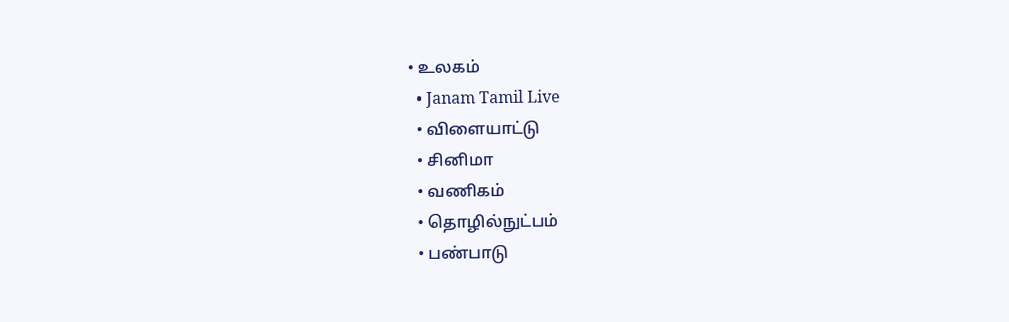• உலகம்
  • Janam Tamil Live
  • விளையாட்டு
  • சினிமா
  • வணிகம்
  • தொழில்நுட்பம்
  • பண்பாடு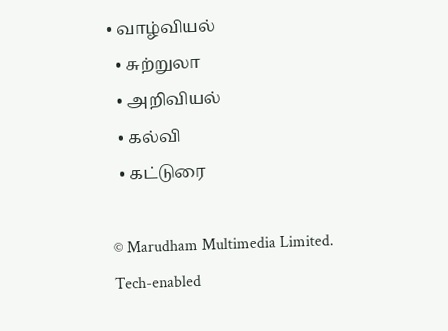• வாழ்வியல்
  • சுற்றுலா
  • அறிவியல்
  • கல்வி
  • கட்டுரை

© Marudham Multimedia Limited.
Tech-enabled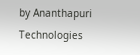by Ananthapuri Technologies